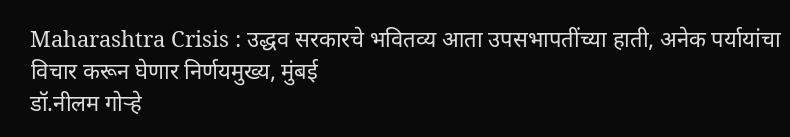Maharashtra Crisis : उद्धव सरकारचे भवितव्य आता उपसभापतींच्या हाती, अनेक पर्यायांचा विचार करून घेणार निर्णयमुख्य, मुंबई
डॉ.नीलम गोऱ्हे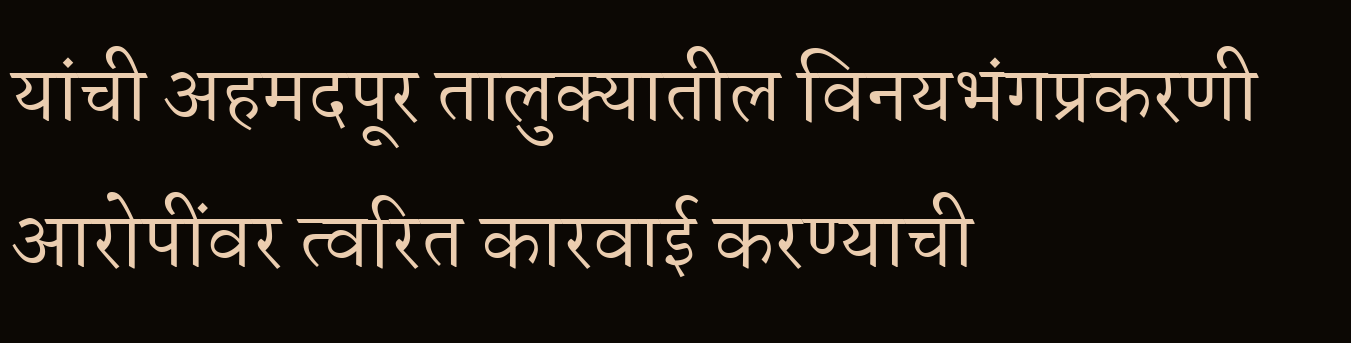यांची अहमदपूर तालुक्यातील विनयभंगप्रकरणी आरोपींवर त्वरित कारवाई करण्याची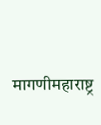मागणीमहाराष्ट्र